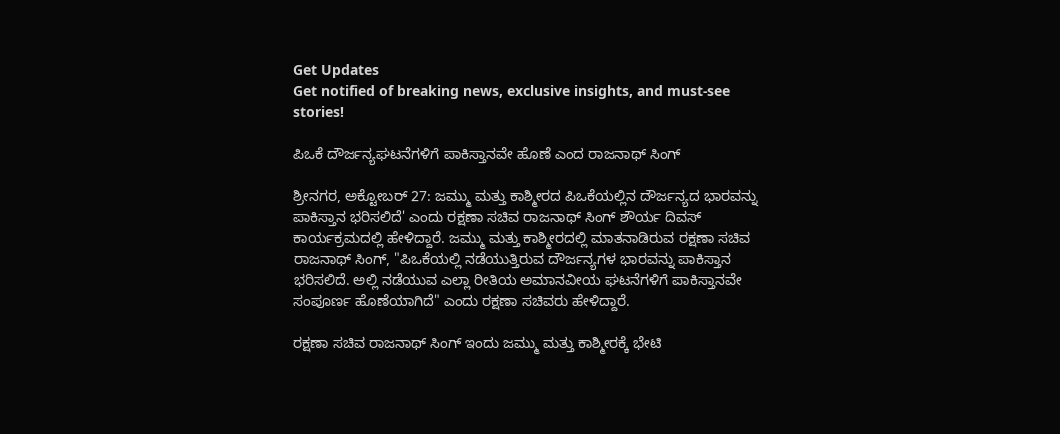Get Updates
Get notified of breaking news, exclusive insights, and must-see stories!

ಪಿಒಕೆ ದೌರ್ಜನ್ಯಘಟನೆಗಳಿಗೆ ಪಾಕಿಸ್ತಾನವೇ ಹೊಣೆ ಎಂದ ರಾಜನಾಥ್ ಸಿಂಗ್

ಶ್ರೀನಗರ, ಅಕ್ಟೋಬರ್ 27: ಜಮ್ಮು ಮತ್ತು ಕಾಶ್ಮೀರದ ಪಿಒಕೆಯಲ್ಲಿನ ದೌರ್ಜನ್ಯದ ಭಾರವನ್ನು ಪಾಕಿಸ್ತಾನ ಭರಿಸಲಿದೆ' ಎಂದು ರಕ್ಷಣಾ ಸಚಿವ ರಾಜನಾಥ್ ಸಿಂಗ್ ಶೌರ್ಯ ದಿವಸ್ ಕಾರ್ಯಕ್ರಮದಲ್ಲಿ ಹೇಳಿದ್ದಾರೆ. ಜಮ್ಮು ಮತ್ತು ಕಾಶ್ಮೀರದಲ್ಲಿ ಮಾತನಾಡಿರುವ ರಕ್ಷಣಾ ಸಚಿವ ರಾಜನಾಥ್ ಸಿಂಗ್, "ಪಿಒಕೆಯಲ್ಲಿ ನಡೆಯುತ್ತಿರುವ ದೌರ್ಜನ್ಯಗಳ ಭಾರವನ್ನು ಪಾಕಿಸ್ತಾನ ಭರಿಸಲಿದೆ. ಅಲ್ಲಿ ನಡೆಯುವ ಎಲ್ಲಾ ರೀತಿಯ ಅಮಾನವೀಯ ಘಟನೆಗಳಿಗೆ ಪಾಕಿಸ್ತಾನವೇ ಸಂಪೂರ್ಣ ಹೊಣೆಯಾಗಿದೆ" ಎಂದು ರಕ್ಷಣಾ ಸಚಿವರು ಹೇಳಿದ್ದಾರೆ.

ರಕ್ಷಣಾ ಸಚಿವ ರಾಜನಾಥ್ ಸಿಂಗ್ ಇಂದು ಜಮ್ಮು ಮತ್ತು ಕಾಶ್ಮೀರಕ್ಕೆ ಭೇಟಿ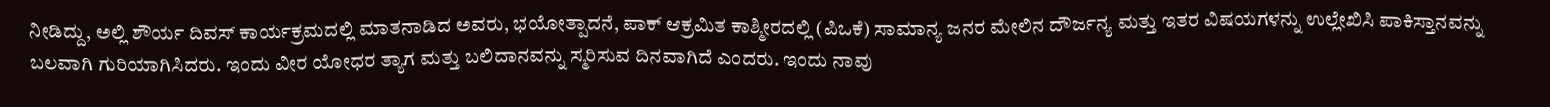ನೀಡಿದ್ದು, ಅಲ್ಲಿ ಶೌರ್ಯ ದಿವಸ್ ಕಾರ್ಯಕ್ರಮದಲ್ಲಿ ಮಾತನಾಡಿದ ಅವರು, ಭಯೋತ್ಪಾದನೆ, ಪಾಕ್ ಆಕ್ರಮಿತ ಕಾಶ್ಮೀರದಲ್ಲಿ (ಪಿಒಕೆ) ಸಾಮಾನ್ಯ ಜನರ ಮೇಲಿನ ದೌರ್ಜನ್ಯ ಮತ್ತು ಇತರ ವಿಷಯಗಳನ್ನು ಉಲ್ಲೇಖಿಸಿ ಪಾಕಿಸ್ತಾನವನ್ನು ಬಲವಾಗಿ ಗುರಿಯಾಗಿಸಿದರು. ಇಂದು ವೀರ ಯೋಧರ ತ್ಯಾಗ ಮತ್ತು ಬಲಿದಾನವನ್ನು ಸ್ಮರಿಸುವ ದಿನವಾಗಿದೆ ಎಂದರು. ಇಂದು ನಾವು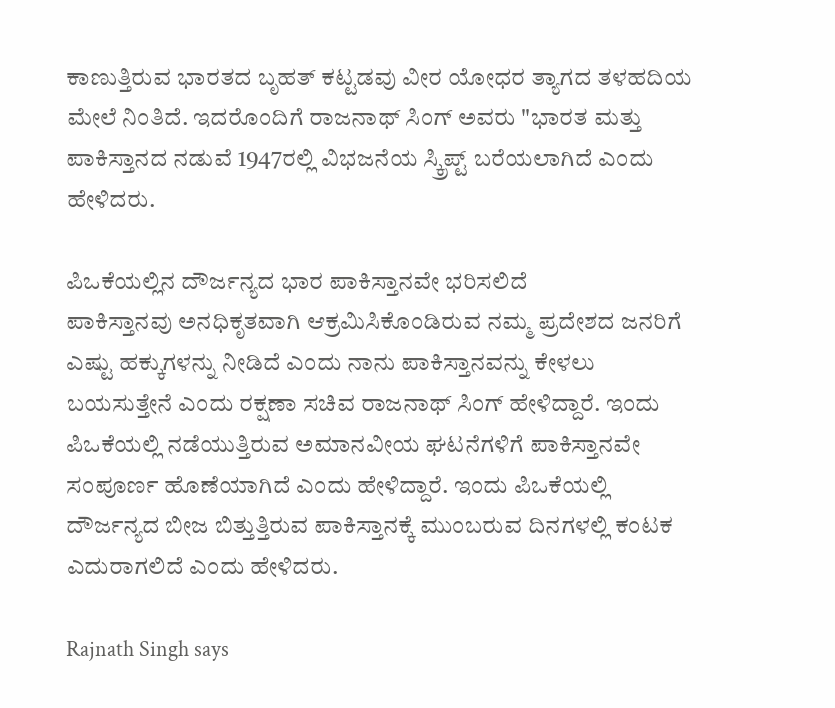ಕಾಣುತ್ತಿರುವ ಭಾರತದ ಬೃಹತ್ ಕಟ್ಟಡವು ವೀರ ಯೋಧರ ತ್ಯಾಗದ ತಳಹದಿಯ ಮೇಲೆ ನಿಂತಿದೆ. ಇದರೊಂದಿಗೆ ರಾಜನಾಥ್ ಸಿಂಗ್ ಅವರು "ಭಾರತ ಮತ್ತು ಪಾಕಿಸ್ತಾನದ ನಡುವೆ 1947ರಲ್ಲಿ ವಿಭಜನೆಯ ಸ್ಕ್ರಿಪ್ಟ್ ಬರೆಯಲಾಗಿದೆ ಎಂದು ಹೇಳಿದರು.

ಪಿಒಕೆಯಲ್ಲಿನ ದೌರ್ಜನ್ಯದ ಭಾರ ಪಾಕಿಸ್ತಾನವೇ ಭರಿಸಲಿದೆ
ಪಾಕಿಸ್ತಾನವು ಅನಧಿಕೃತವಾಗಿ ಆಕ್ರಮಿಸಿಕೊಂಡಿರುವ ನಮ್ಮ ಪ್ರದೇಶದ ಜನರಿಗೆ ಎಷ್ಟು ಹಕ್ಕುಗಳನ್ನು ನೀಡಿದೆ ಎಂದು ನಾನು ಪಾಕಿಸ್ತಾನವನ್ನು ಕೇಳಲು ಬಯಸುತ್ತೇನೆ ಎಂದು ರಕ್ಷಣಾ ಸಚಿವ ರಾಜನಾಥ್ ಸಿಂಗ್ ಹೇಳಿದ್ದಾರೆ. ಇಂದು ಪಿಒಕೆಯಲ್ಲಿ ನಡೆಯುತ್ತಿರುವ ಅಮಾನವೀಯ ಘಟನೆಗಳಿಗೆ ಪಾಕಿಸ್ತಾನವೇ ಸಂಪೂರ್ಣ ಹೊಣೆಯಾಗಿದೆ ಎಂದು ಹೇಳಿದ್ದಾರೆ. ಇಂದು ಪಿಒಕೆಯಲ್ಲಿ ದೌರ್ಜನ್ಯದ ಬೀಜ ಬಿತ್ತುತ್ತಿರುವ ಪಾಕಿಸ್ತಾನಕ್ಕೆ ಮುಂಬರುವ ದಿನಗಳಲ್ಲಿ ಕಂಟಕ ಎದುರಾಗಲಿದೆ ಎಂದು ಹೇಳಿದರು.

Rajnath Singh says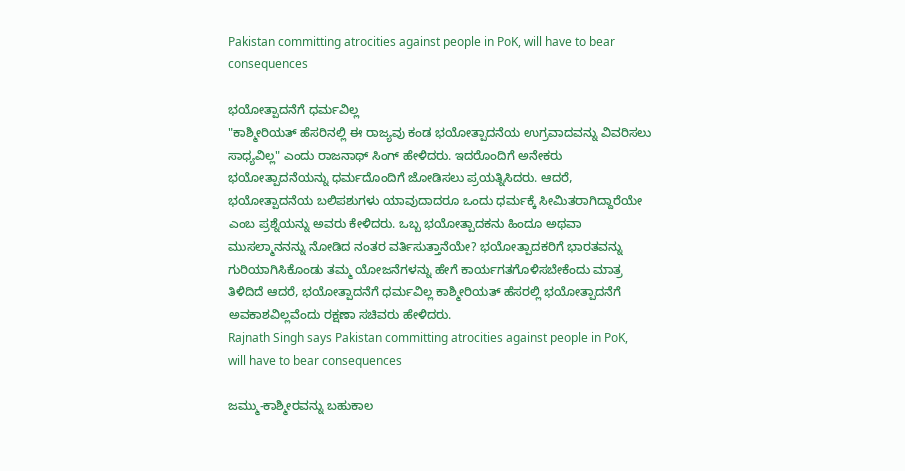Pakistan committing atrocities against people in PoK, will have to bear consequences

ಭಯೋತ್ಪಾದನೆಗೆ ಧರ್ಮವಿಲ್ಲ
"ಕಾಶ್ಮೀರಿಯತ್ ಹೆಸರಿನಲ್ಲಿ ಈ ರಾಜ್ಯವು ಕಂಡ ಭಯೋತ್ಪಾದನೆಯ ಉಗ್ರವಾದವನ್ನು ವಿವರಿಸಲು ಸಾಧ್ಯವಿಲ್ಲ" ಎಂದು ರಾಜನಾಥ್ ಸಿಂಗ್ ಹೇಳಿದರು. ಇದರೊಂದಿಗೆ ಅನೇಕರು ಭಯೋತ್ಪಾದನೆಯನ್ನು ಧರ್ಮದೊಂದಿಗೆ ಜೋಡಿಸಲು ಪ್ರಯತ್ನಿಸಿದರು. ಆದರೆ, ಭಯೋತ್ಪಾದನೆಯ ಬಲಿಪಶುಗಳು ಯಾವುದಾದರೂ ಒಂದು ಧರ್ಮಕ್ಕೆ ಸೀಮಿತರಾಗಿದ್ದಾರೆಯೇ ಎಂಬ ಪ್ರಶ್ನೆಯನ್ನು ಅವರು ಕೇಳಿದರು. ಒಬ್ಬ ಭಯೋತ್ಪಾದಕನು ಹಿಂದೂ ಅಥವಾ ಮುಸಲ್ಮಾನನನ್ನು ನೋಡಿದ ನಂತರ ವರ್ತಿಸುತ್ತಾನೆಯೇ? ಭಯೋತ್ಪಾದಕರಿಗೆ ಭಾರತವನ್ನು ಗುರಿಯಾಗಿಸಿಕೊಂಡು ತಮ್ಮ ಯೋಜನೆಗಳನ್ನು ಹೇಗೆ ಕಾರ್ಯಗತಗೊಳಿಸಬೇಕೆಂದು ಮಾತ್ರ ತಿಳಿದಿದೆ ಆದರೆ, ಭಯೋತ್ಪಾದನೆಗೆ ಧರ್ಮವಿಲ್ಲ ಕಾಶ್ಮೀರಿಯತ್ ಹೆಸರಲ್ಲಿ ಭಯೋತ್ಪಾದನೆಗೆ ಅವಕಾಶವಿಲ್ಲವೆಂದು ರಕ್ಷಣಾ ಸಚಿವರು ಹೇಳಿದರು.
Rajnath Singh says Pakistan committing atrocities against people in PoK, will have to bear consequences

ಜಮ್ಮು-ಕಾಶ್ಮೀರವನ್ನು ಬಹುಕಾಲ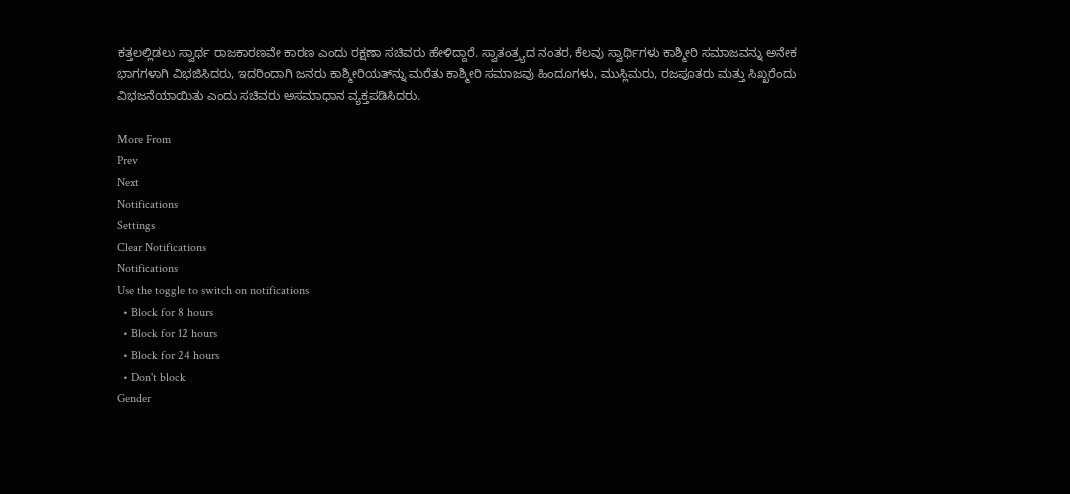ಕತ್ತಲಲ್ಲಿಡಲು ಸ್ವಾರ್ಥ ರಾಜಕಾರಣವೇ ಕಾರಣ ಎಂದು ರಕ್ಷಣಾ ಸಚಿವರು ಹೇಳಿದ್ದಾರೆ. ಸ್ವಾತಂತ್ರ್ಯದ ನಂತರ, ಕೆಲವು ಸ್ವಾರ್ಥಿಗಳು ಕಾಶ್ಮೀರಿ ಸಮಾಜವನ್ನು ಅನೇಕ ಭಾಗಗಳಾಗಿ ವಿಭಜಿಸಿದರು, ಇದರಿಂದಾಗಿ ಜನರು ಕಾಶ್ಮೀರಿಯತ್‌ನ್ನು ಮರೆತು ಕಾಶ್ಮೀರಿ ಸಮಾಜವು ಹಿಂದೂಗಳು, ಮುಸ್ಲಿಮರು, ರಜಪೂತರು ಮತ್ತು ಸಿಖ್ಖರೆಂದು ವಿಭಜನೆಯಾಯಿತು ಎಂದು ಸಚಿವರು ಅಸಮಾಧಾನ ವ್ಯಕ್ತಪಡಿಸಿದರು.

More From
Prev
Next
Notifications
Settings
Clear Notifications
Notifications
Use the toggle to switch on notifications
  • Block for 8 hours
  • Block for 12 hours
  • Block for 24 hours
  • Don't block
Gender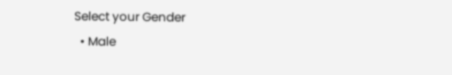Select your Gender
  • Male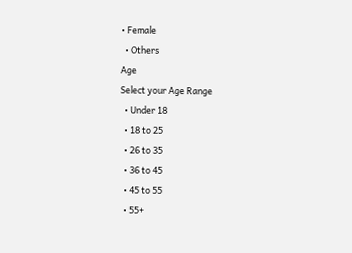• Female
  • Others
Age
Select your Age Range
  • Under 18
  • 18 to 25
  • 26 to 35
  • 36 to 45
  • 45 to 55
  • 55+